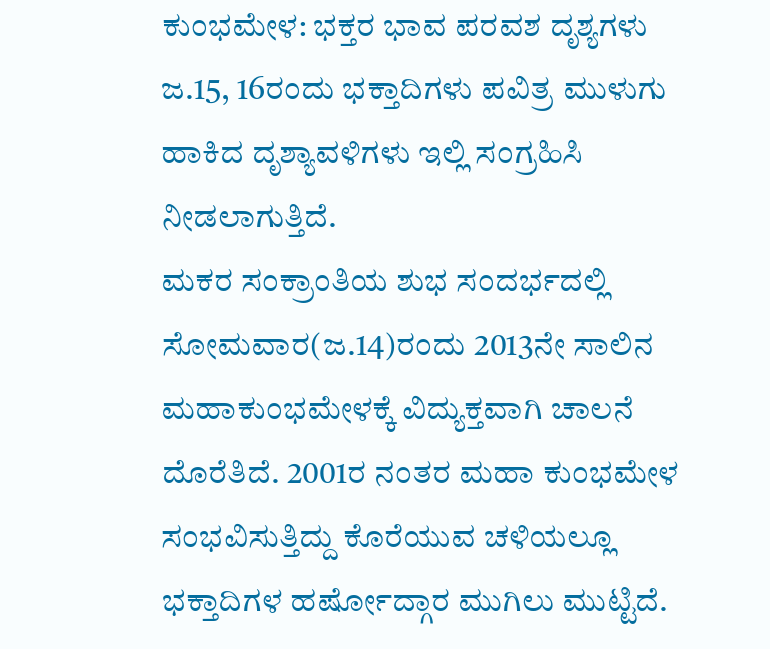ಕುಂಭಮೇಳ: ಭಕ್ತರ ಭಾವ ಪರವಶ ದೃಶ್ಯಗಳು
ಜ.15, 16ರಂದು ಭಕ್ತಾದಿಗಳು ಪವಿತ್ರ ಮುಳುಗು ಹಾಕಿದ ದೃಶ್ಯಾವಳಿಗಳು ಇಲ್ಲಿ ಸಂಗ್ರಹಿಸಿ ನೀಡಲಾಗುತ್ತಿದೆ.
ಮಕರ ಸಂಕ್ರಾಂತಿಯ ಶುಭ ಸಂದರ್ಭದಲ್ಲಿ ಸೋಮವಾರ(ಜ.14)ರಂದು 2013ನೇ ಸಾಲಿನ ಮಹಾಕುಂಭಮೇಳಕ್ಕೆ ವಿದ್ಯುಕ್ತವಾಗಿ ಚಾಲನೆ ದೊರೆತಿದೆ. 2001ರ ನಂತರ ಮಹಾ ಕುಂಭಮೇಳ ಸಂಭವಿಸುತ್ತಿದ್ದು ಕೊರೆಯುವ ಚಳಿಯಲ್ಲೂ ಭಕ್ತಾದಿಗಳ ಹರ್ಷೋದ್ಗಾರ ಮುಗಿಲು ಮುಟ್ಟಿದೆ.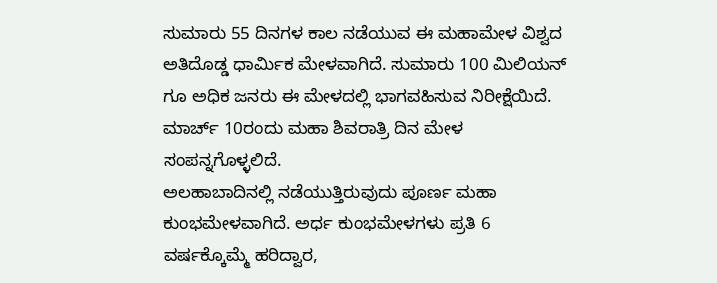ಸುಮಾರು 55 ದಿನಗಳ ಕಾಲ ನಡೆಯುವ ಈ ಮಹಾಮೇಳ ವಿಶ್ವದ ಅತಿದೊಡ್ಡ ಧಾರ್ಮಿಕ ಮೇಳವಾಗಿದೆ. ಸುಮಾರು 100 ಮಿಲಿಯನ್ ಗೂ ಅಧಿಕ ಜನರು ಈ ಮೇಳದಲ್ಲಿ ಭಾಗವಹಿಸುವ ನಿರೀಕ್ಷೆಯಿದೆ. ಮಾರ್ಚ್ 10ರಂದು ಮಹಾ ಶಿವರಾತ್ರಿ ದಿನ ಮೇಳ ಸಂಪನ್ನಗೊಳ್ಳಲಿದೆ.
ಅಲಹಾಬಾದಿನಲ್ಲಿ ನಡೆಯುತ್ತಿರುವುದು ಪೂರ್ಣ ಮಹಾ ಕುಂಭಮೇಳವಾಗಿದೆ. ಅರ್ಧ ಕುಂಭಮೇಳಗಳು ಪ್ರತಿ 6 ವರ್ಷಕ್ಕೊಮ್ಮೆ ಹರಿದ್ವಾರ,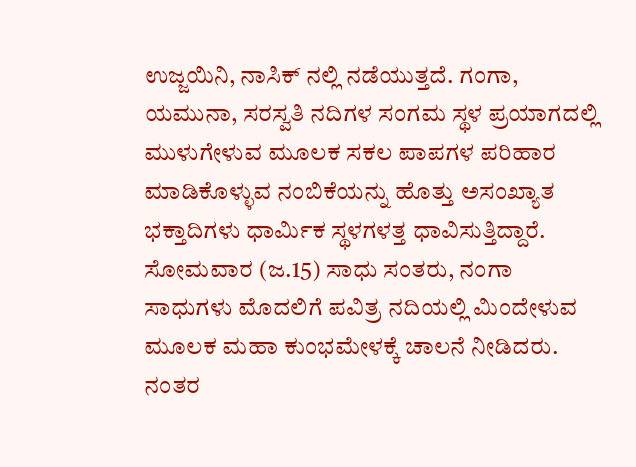ಉಜ್ಜಯಿನಿ, ನಾಸಿಕ್ ನಲ್ಲಿ ನಡೆಯುತ್ತದೆ. ಗಂಗಾ, ಯಮುನಾ, ಸರಸ್ವತಿ ನದಿಗಳ ಸಂಗಮ ಸ್ಥಳ ಪ್ರಯಾಗದಲ್ಲಿ ಮುಳುಗೇಳುವ ಮೂಲಕ ಸಕಲ ಪಾಪಗಳ ಪರಿಹಾರ ಮಾಡಿಕೊಳ್ಳುವ ನಂಬಿಕೆಯನ್ನು ಹೊತ್ತು ಅಸಂಖ್ಯಾತ ಭಕ್ತಾದಿಗಳು ಧಾರ್ಮಿಕ ಸ್ಥಳಗಳತ್ತ ಧಾವಿಸುತ್ತಿದ್ದಾರೆ.
ಸೋಮವಾರ (ಜ.15) ಸಾಧು ಸಂತರು, ನಂಗಾ ಸಾಧುಗಳು ಮೊದಲಿಗೆ ಪವಿತ್ರ ನದಿಯಲ್ಲಿ ಮಿಂದೇಳುವ ಮೂಲಕ ಮಹಾ ಕುಂಭಮೇಳಕ್ಕೆ ಚಾಲನೆ ನೀಡಿದರು. ನಂತರ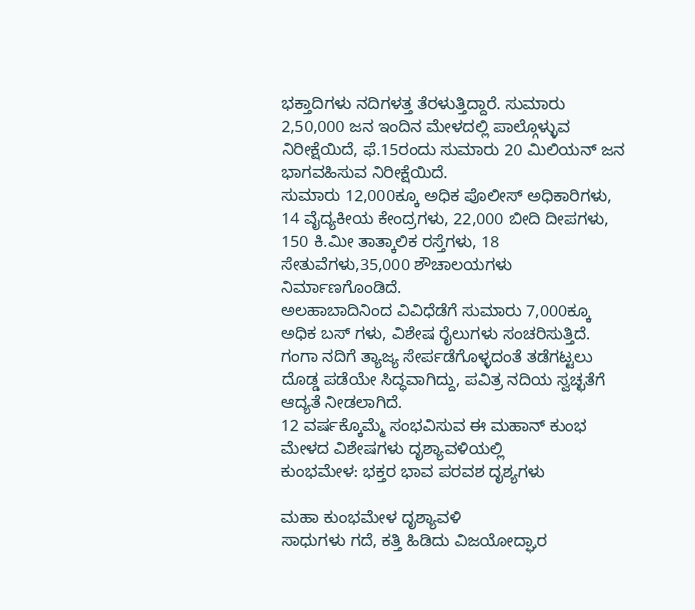ಭಕ್ತಾದಿಗಳು ನದಿಗಳತ್ತ ತೆರಳುತ್ತಿದ್ದಾರೆ. ಸುಮಾರು 2,50,000 ಜನ ಇಂದಿನ ಮೇಳದಲ್ಲಿ ಪಾಲ್ಗೊಳ್ಳುವ ನಿರೀಕ್ಷೆಯಿದೆ, ಫೆ.15ರಂದು ಸುಮಾರು 20 ಮಿಲಿಯನ್ ಜನ ಭಾಗವಹಿಸುವ ನಿರೀಕ್ಷೆಯಿದೆ.
ಸುಮಾರು 12,000ಕ್ಕೂ ಅಧಿಕ ಪೊಲೀಸ್ ಅಧಿಕಾರಿಗಳು, 14 ವೈದ್ಯಕೀಯ ಕೇಂದ್ರಗಳು, 22,000 ಬೀದಿ ದೀಪಗಳು, 150 ಕಿ.ಮೀ ತಾತ್ಕಾಲಿಕ ರಸ್ತೆಗಳು, 18 ಸೇತುವೆಗಳು,35,000 ಶೌಚಾಲಯಗಳು ನಿರ್ಮಾಣಗೊಂಡಿದೆ.
ಅಲಹಾಬಾದಿನಿಂದ ವಿವಿಧೆಡೆಗೆ ಸುಮಾರು 7,000ಕ್ಕೂ ಅಧಿಕ ಬಸ್ ಗಳು, ವಿಶೇಷ ರೈಲುಗಳು ಸಂಚರಿಸುತ್ತಿದೆ. ಗಂಗಾ ನದಿಗೆ ತ್ಯಾಜ್ಯ ಸೇರ್ಪಡೆಗೊಳ್ಳದಂತೆ ತಡೆಗಟ್ಟಲು ದೊಡ್ಡ ಪಡೆಯೇ ಸಿದ್ಧವಾಗಿದ್ದು, ಪವಿತ್ರ ನದಿಯ ಸ್ವಚ್ಛತೆಗೆ ಆದ್ಯತೆ ನೀಡಲಾಗಿದೆ.
12 ವರ್ಷಕ್ಕೊಮ್ಮೆ ಸಂಭವಿಸುವ ಈ ಮಹಾನ್ ಕುಂಭ ಮೇಳದ ವಿಶೇಷಗಳು ದೃಶ್ಯಾವಳಿಯಲ್ಲಿ
ಕುಂಭಮೇಳ: ಭಕ್ತರ ಭಾವ ಪರವಶ ದೃಶ್ಯಗಳು

ಮಹಾ ಕುಂಭಮೇಳ ದೃಶ್ಯಾವಳಿ
ಸಾಧುಗಳು ಗದೆ, ಕತ್ತಿ ಹಿಡಿದು ವಿಜಯೋದ್ಘಾರ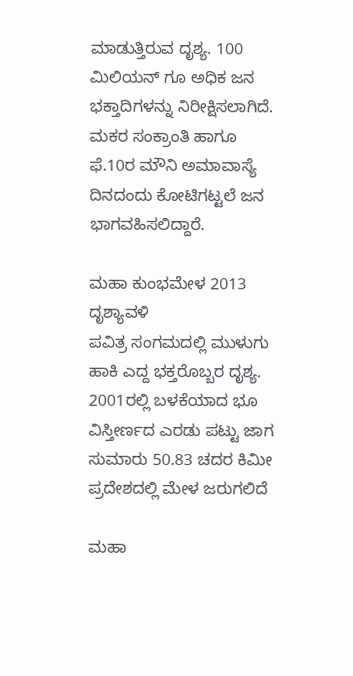ಮಾಡುತ್ತಿರುವ ದೃಶ್ಯ. 100 ಮಿಲಿಯನ್ ಗೂ ಅಧಿಕ ಜನ ಭಕ್ತಾದಿಗಳನ್ನು ನಿರೀಕ್ಷಿಸಲಾಗಿದೆ. ಮಕರ ಸಂಕ್ರಾಂತಿ ಹಾಗೂ ಫೆ.10ರ ಮೌನಿ ಅಮಾವಾಸ್ಯೆ ದಿನದಂದು ಕೋಟಿಗಟ್ಟಲೆ ಜನ ಭಾಗವಹಿಸಲಿದ್ದಾರೆ.

ಮಹಾ ಕುಂಭಮೇಳ 2013 ದೃಶ್ಯಾವಳಿ
ಪವಿತ್ರ ಸಂಗಮದಲ್ಲಿ ಮುಳುಗು ಹಾಕಿ ಎದ್ದ ಭಕ್ತರೊಬ್ಬರ ದೃಶ್ಯ. 2001ರಲ್ಲಿ ಬಳಕೆಯಾದ ಭೂ ವಿಸ್ತೀರ್ಣದ ಎರಡು ಪಟ್ಟು ಜಾಗ ಸುಮಾರು 50.83 ಚದರ ಕಿಮೀ ಪ್ರದೇಶದಲ್ಲಿ ಮೇಳ ಜರುಗಲಿದೆ

ಮಹಾ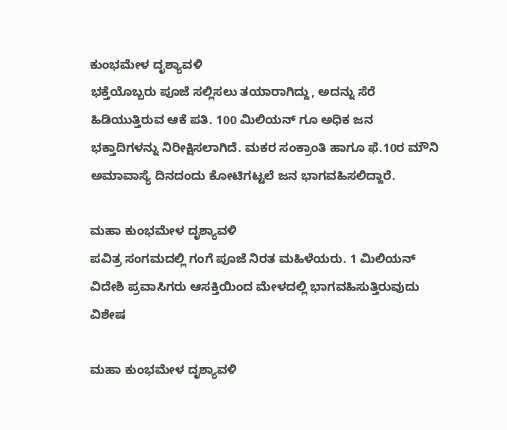ಕುಂಭಮೇಳ ದೃಶ್ಯಾವಳಿ
ಭಕ್ತೆಯೊಬ್ಬರು ಪೂಜೆ ಸಲ್ಲಿಸಲು ತಯಾರಾಗಿದ್ದು, ಅದನ್ನು ಸೆರೆ ಹಿಡಿಯುತ್ತಿರುವ ಆಕೆ ಪತಿ. 100 ಮಿಲಿಯನ್ ಗೂ ಅಧಿಕ ಜನ ಭಕ್ತಾದಿಗಳನ್ನು ನಿರೀಕ್ಷಿಸಲಾಗಿದೆ. ಮಕರ ಸಂಕ್ರಾಂತಿ ಹಾಗೂ ಫೆ.10ರ ಮೌನಿ ಅಮಾವಾಸ್ಯೆ ದಿನದಂದು ಕೋಟಿಗಟ್ಟಲೆ ಜನ ಭಾಗವಹಿಸಲಿದ್ದಾರೆ.

ಮಹಾ ಕುಂಭಮೇಳ ದೃಶ್ಯಾವಳಿ
ಪವಿತ್ರ ಸಂಗಮದಲ್ಲಿ ಗಂಗೆ ಪೂಜೆ ನಿರತ ಮಹಿಳೆಯರು. 1 ಮಿಲಿಯನ್ ವಿದೇಶಿ ಪ್ರವಾಸಿಗರು ಆಸಕ್ತಿಯಿಂದ ಮೇಳದಲ್ಲಿ ಭಾಗವಹಿಸುತ್ತಿರುವುದು ವಿಶೇಷ

ಮಹಾ ಕುಂಭಮೇಳ ದೃಶ್ಯಾವಳಿ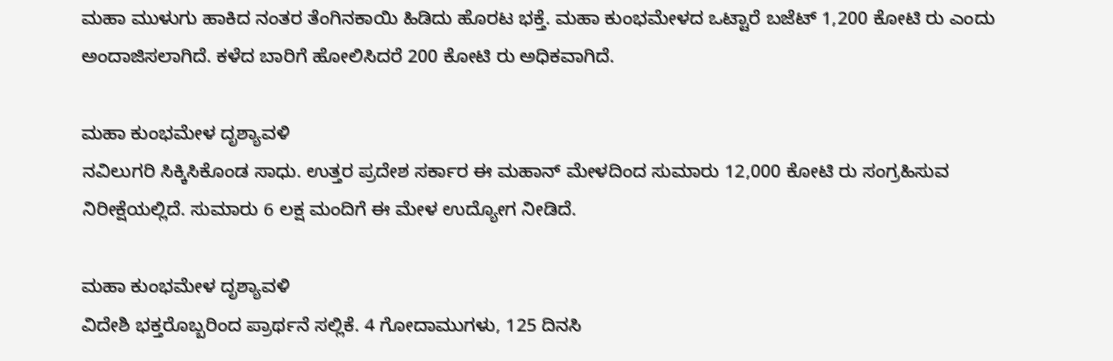ಮಹಾ ಮುಳುಗು ಹಾಕಿದ ನಂತರ ತೆಂಗಿನಕಾಯಿ ಹಿಡಿದು ಹೊರಟ ಭಕ್ತೆ. ಮಹಾ ಕುಂಭಮೇಳದ ಒಟ್ಟಾರೆ ಬಜೆಟ್ 1,200 ಕೋಟಿ ರು ಎಂದು ಅಂದಾಜಿಸಲಾಗಿದೆ. ಕಳೆದ ಬಾರಿಗೆ ಹೋಲಿಸಿದರೆ 200 ಕೋಟಿ ರು ಅಧಿಕವಾಗಿದೆ.

ಮಹಾ ಕುಂಭಮೇಳ ದೃಶ್ಯಾವಳಿ
ನವಿಲುಗರಿ ಸಿಕ್ಕಿಸಿಕೊಂಡ ಸಾಧು. ಉತ್ತರ ಪ್ರದೇಶ ಸರ್ಕಾರ ಈ ಮಹಾನ್ ಮೇಳದಿಂದ ಸುಮಾರು 12,000 ಕೋಟಿ ರು ಸಂಗ್ರಹಿಸುವ ನಿರೀಕ್ಷೆಯಲ್ಲಿದೆ. ಸುಮಾರು 6 ಲಕ್ಷ ಮಂದಿಗೆ ಈ ಮೇಳ ಉದ್ಯೋಗ ನೀಡಿದೆ.

ಮಹಾ ಕುಂಭಮೇಳ ದೃಶ್ಯಾವಳಿ
ವಿದೇಶಿ ಭಕ್ತರೊಬ್ಬರಿಂದ ಪ್ರಾರ್ಥನೆ ಸಲ್ಲಿಕೆ. 4 ಗೋದಾಮುಗಳು, 125 ದಿನಸಿ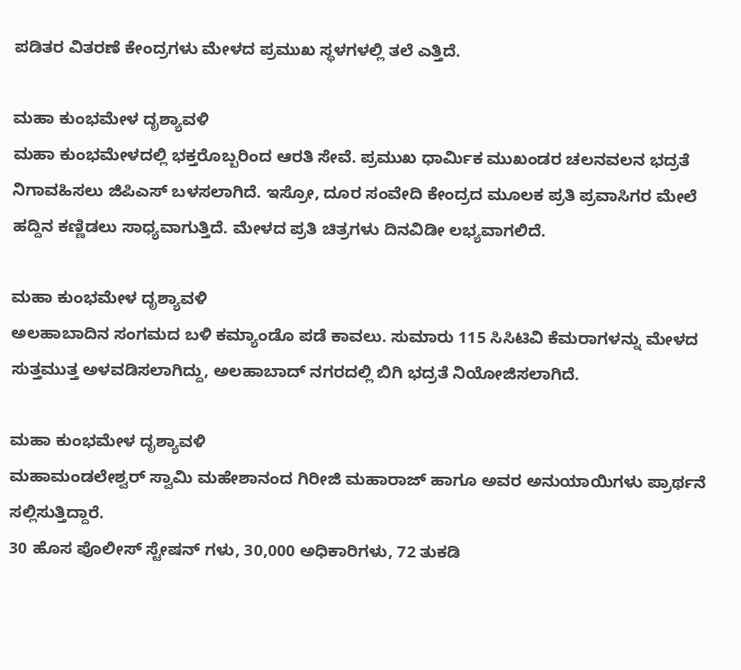ಪಡಿತರ ವಿತರಣೆ ಕೇಂದ್ರಗಳು ಮೇಳದ ಪ್ರಮುಖ ಸ್ಥಳಗಳಲ್ಲಿ ತಲೆ ಎತ್ತಿದೆ.

ಮಹಾ ಕುಂಭಮೇಳ ದೃಶ್ಯಾವಳಿ
ಮಹಾ ಕುಂಭಮೇಳದಲ್ಲಿ ಭಕ್ತರೊಬ್ಬರಿಂದ ಆರತಿ ಸೇವೆ. ಪ್ರಮುಖ ಧಾರ್ಮಿಕ ಮುಖಂಡರ ಚಲನವಲನ ಭದ್ರತೆ ನಿಗಾವಹಿಸಲು ಜಿಪಿಎಸ್ ಬಳಸಲಾಗಿದೆ. ಇಸ್ರೋ, ದೂರ ಸಂವೇದಿ ಕೇಂದ್ರದ ಮೂಲಕ ಪ್ರತಿ ಪ್ರವಾಸಿಗರ ಮೇಲೆ ಹದ್ದಿನ ಕಣ್ಣಿಡಲು ಸಾಧ್ಯವಾಗುತ್ತಿದೆ. ಮೇಳದ ಪ್ರತಿ ಚಿತ್ರಗಳು ದಿನವಿಡೀ ಲಭ್ಯವಾಗಲಿದೆ.

ಮಹಾ ಕುಂಭಮೇಳ ದೃಶ್ಯಾವಳಿ
ಅಲಹಾಬಾದಿನ ಸಂಗಮದ ಬಳಿ ಕಮ್ಯಾಂಡೊ ಪಡೆ ಕಾವಲು. ಸುಮಾರು 115 ಸಿಸಿಟಿವಿ ಕೆಮರಾಗಳನ್ನು ಮೇಳದ ಸುತ್ತಮುತ್ತ ಅಳವಡಿಸಲಾಗಿದ್ದು, ಅಲಹಾಬಾದ್ ನಗರದಲ್ಲಿ ಬಿಗಿ ಭದ್ರತೆ ನಿಯೋಜಿಸಲಾಗಿದೆ.

ಮಹಾ ಕುಂಭಮೇಳ ದೃಶ್ಯಾವಳಿ
ಮಹಾಮಂಡಲೇಶ್ವರ್ ಸ್ವಾಮಿ ಮಹೇಶಾನಂದ ಗಿರೀಜಿ ಮಹಾರಾಜ್ ಹಾಗೂ ಅವರ ಅನುಯಾಯಿಗಳು ಪ್ರಾರ್ಥನೆ ಸಲ್ಲಿಸುತ್ತಿದ್ದಾರೆ.
30 ಹೊಸ ಪೊಲೀಸ್ ಸ್ಟೇಷನ್ ಗಳು, 30,000 ಅಧಿಕಾರಿಗಳು, 72 ತುಕಡಿ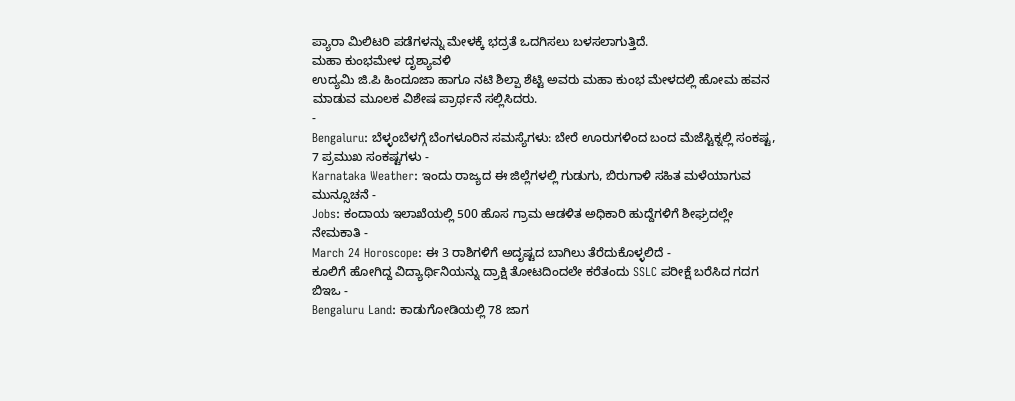ಪ್ಯಾರಾ ಮಿಲಿಟರಿ ಪಡೆಗಳನ್ನು ಮೇಳಕ್ಕೆ ಭದ್ರತೆ ಒದಗಿಸಲು ಬಳಸಲಾಗುತ್ತಿದೆ.
ಮಹಾ ಕುಂಭಮೇಳ ದೃಶ್ಯಾವಳಿ
ಉದ್ಯಮಿ ಜಿ.ಪಿ ಹಿಂದೂಜಾ ಹಾಗೂ ನಟಿ ಶಿಲ್ಪಾ ಶೆಟ್ಟಿ ಅವರು ಮಹಾ ಕುಂಭ ಮೇಳದಲ್ಲಿ ಹೋಮ ಹವನ ಮಾಡುವ ಮೂಲಕ ವಿಶೇಷ ಪ್ರಾರ್ಥನೆ ಸಲ್ಲಿಸಿದರು.
-
Bengaluru: ಬೆಳ್ಳಂಬೆಳಗ್ಗೆ ಬೆಂಗಳೂರಿನ ಸಮಸ್ಯೆಗಳು: ಬೇರೆ ಊರುಗಳಿಂದ ಬಂದ ಮೆಜೆಸ್ಟಿಕ್ನಲ್ಲಿ ಸಂಕಷ್ಟ, 7 ಪ್ರಮುಖ ಸಂಕಷ್ಟಗಳು -
Karnataka Weather: ಇಂದು ರಾಜ್ಯದ ಈ ಜಿಲ್ಲೆಗಳಲ್ಲಿ ಗುಡುಗು, ಬಿರುಗಾಳಿ ಸಹಿತ ಮಳೆಯಾಗುವ ಮುನ್ಸೂಚನೆ -
Jobs: ಕಂದಾಯ ಇಲಾಖೆಯಲ್ಲಿ 500 ಹೊಸ ಗ್ರಾಮ ಆಡಳಿತ ಅಧಿಕಾರಿ ಹುದ್ದೆಗಳಿಗೆ ಶೀಘ್ರದಲ್ಲೇ ನೇಮಕಾತಿ -
March 24 Horoscope: ಈ 3 ರಾಶಿಗಳಿಗೆ ಅದೃಷ್ಟದ ಬಾಗಿಲು ತೆರೆದುಕೊಳ್ಳಲಿದೆ -
ಕೂಲಿಗೆ ಹೋಗಿದ್ದ ವಿದ್ಯಾರ್ಥಿನಿಯನ್ನು ದ್ರಾಕ್ಷಿ ತೋಟದಿಂದಲೇ ಕರೆತಂದು SSLC ಪರೀಕ್ಷೆ ಬರೆಸಿದ ಗದಗ ಬಿಇಒ -
Bengaluru Land: ಕಾಡುಗೋಡಿಯಲ್ಲಿ 78 ಜಾಗ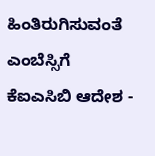ಹಿಂತಿರುಗಿಸುವಂತೆ ಎಂಬೆಸ್ಸಿಗೆ ಕೆಐಎಸಿಬಿ ಆದೇಶ -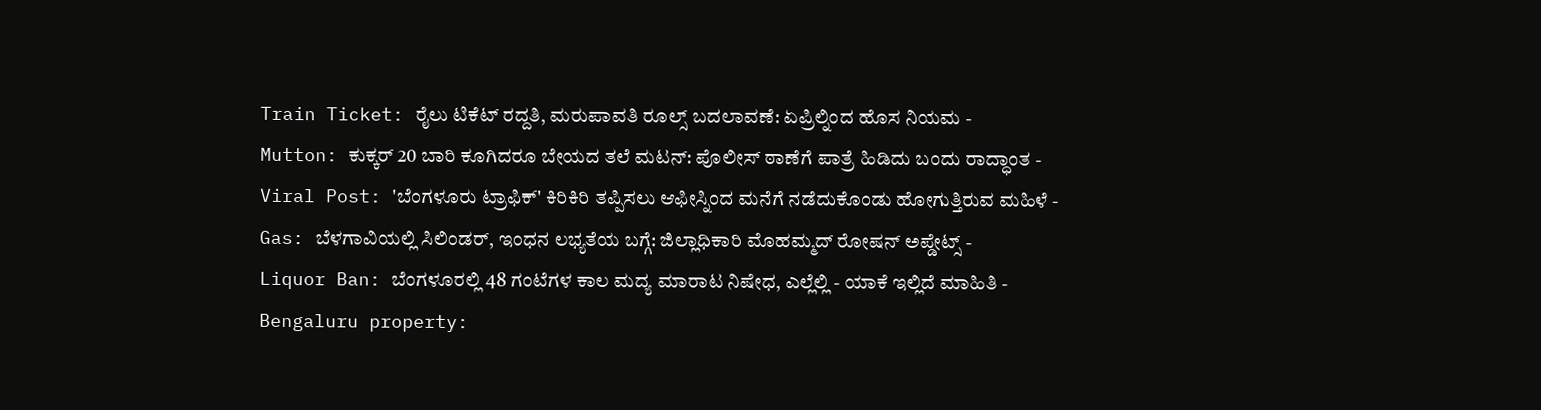Train Ticket: ರೈಲು ಟಿಕೆಟ್ ರದ್ದತಿ, ಮರುಪಾವತಿ ರೂಲ್ಸ್ ಬದಲಾವಣೆ: ಏಪ್ರಿಲ್ನಿಂದ ಹೊಸ ನಿಯಮ -
Mutton: ಕುಕ್ಕರ್ 20 ಬಾರಿ ಕೂಗಿದರೂ ಬೇಯದ ತಲೆ ಮಟನ್: ಪೊಲೀಸ್ ಠಾಣೆಗೆ ಪಾತ್ರೆ ಹಿಡಿದು ಬಂದು ರಾದ್ಧಾಂತ -
Viral Post: 'ಬೆಂಗಳೂರು ಟ್ರಾಫಿಕ್' ಕಿರಿಕಿರಿ ತಪ್ಪಿಸಲು ಆಫೀಸ್ನಿಂದ ಮನೆಗೆ ನಡೆದುಕೊಂಡು ಹೋಗುತ್ತಿರುವ ಮಹಿಳೆ -
Gas: ಬೆಳಗಾವಿಯಲ್ಲಿ ಸಿಲಿಂಡರ್, ಇಂಧನ ಲಭ್ಯತೆಯ ಬಗ್ಗೆ: ಜಿಲ್ಲಾಧಿಕಾರಿ ಮೊಹಮ್ಮದ್ ರೋಷನ್ ಅಪ್ಡೇಟ್ಸ್ -
Liquor Ban: ಬೆಂಗಳೂರಲ್ಲಿ 48 ಗಂಟೆಗಳ ಕಾಲ ಮದ್ಯ ಮಾರಾಟ ನಿಷೇಧ, ಎಲ್ಲೆಲ್ಲಿ - ಯಾಕೆ ಇಲ್ಲಿದೆ ಮಾಹಿತಿ -
Bengaluru property: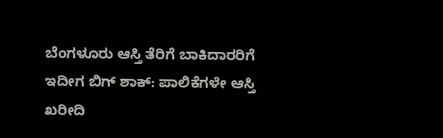ಬೆಂಗಳೂರು ಆಸ್ತಿ ತೆರಿಗೆ ಬಾಕಿದಾರರಿಗೆ ಇದೀಗ ಬಿಗ್ ಶಾಕ್: ಪಾಲಿಕೆಗಳೇ ಆಸ್ತಿ ಖರೀದಿ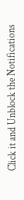Click it and Unblock the Notifications